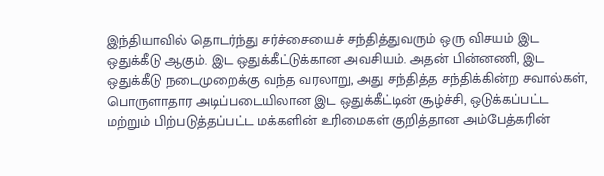இந்தியாவில் தொடர்ந்து சர்ச்சையைச் சந்தித்துவரும் ஒரு விசயம் இட ஒதுக்கீடு ஆகும். இட ஒதுக்கீட்டுக்கான அவசியம். அதன் பின்னணி, இட ஒதுக்கீடு நடைமுறைக்கு வந்த வரலாறு, அது சந்தித்த சந்திக்கின்ற சவால்கள், பொருளாதார அடிப்படையிலான இட ஒதுக்கீட்டின் சூழ்ச்சி, ஒடுக்கப்பட்ட மற்றும் பிற்படுத்தப்பட்ட மக்களின் உரிமைகள் குறித்தான அம்பேத்கரின்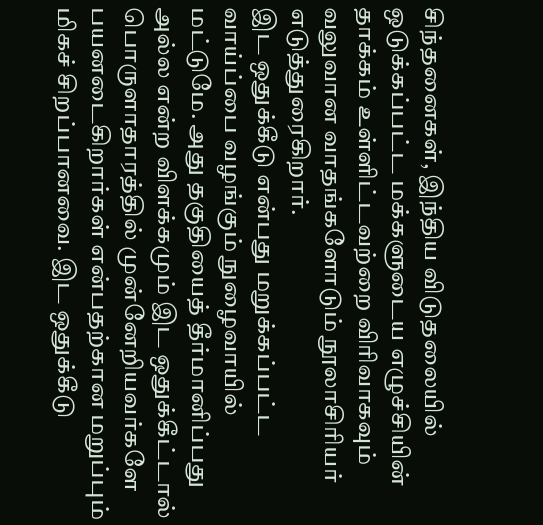சிந்தனைகள், இந்திய விடுதலையில் ஒடுக்கப்பட்ட மக்களுடைய எழுச்சியின் தாக்கம் உள்ளிட்டவற்றை விரிவாகவும் வலுவான வாதங்களோடும் நூலாசிரியர் எடுத்துரைகிறார்.
இட ஒதுக்கீடு என்பது மறுக்கப்பட்ட வாய்ப்பை வழங்கும் நுழைவாயில் மட்டுமே. அது தகுதியைத் தீர்மானிப்பது அல்ல என்ற விளக்கமும் இட ஒதுக்கீட்டால் பொருளாதாரத்தில் முன்னேறியவர்களே பயனடைகிறார்கள் என்பதற்கான மறுப்பும் மிகச் சிறப்பானவை. இட ஒதுக்கீடு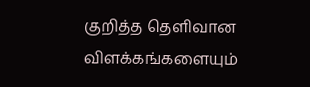குறித்த தெளிவான விளக்கங்களையும்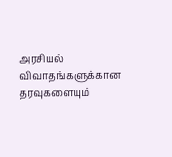அரசியல் விவாதங்களுக்கான தரவுகளையும்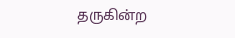தருகின்ற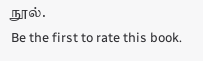நூல்.
Be the first to rate this book.